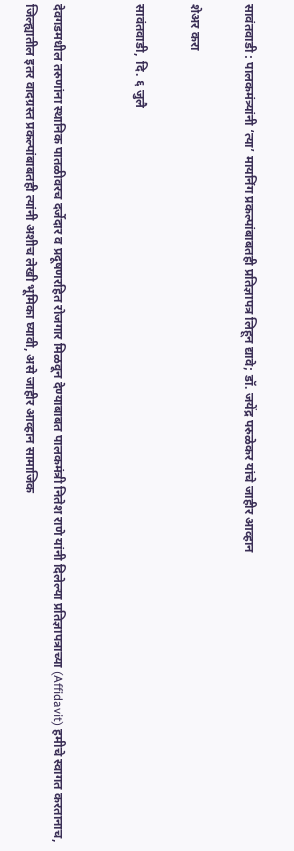सावंतवाडी : पालकमंत्र्यांनी ‘त्या’ मायनिंग प्रकल्पांबाबतही प्रतिज्ञापत्र लिहून द्यावे; डॉ. जयेंद्र परुळेकर यांचे जाहीर आव्हान

शेअर करा

सावंतवाडी, दि. ६ जुलै


देवगडमधील तरुणांना स्थानिक पातळीवरच दर्जेदार व प्रदूषणरहित रोजगार मिळवून देण्याबाबत पालकमंत्री नितेश राणे यांनी दिलेल्या प्रतिज्ञापत्राच्या (Affidavit) हमीचे स्वागत करतानाच, जिल्ह्यातील इतर वादग्रस्त प्रकल्पांबाबतही त्यांनी अशीच लेखी भूमिका घ्यावी, असे जाहीर आव्हान सामाजिक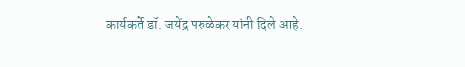कार्यकर्ते डॉ. जयेंद्र परुळेकर यांनी दिले आहे.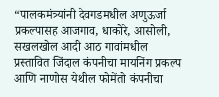“पालकमंत्र्यांनी देवगडमधील अणुऊर्जा प्रकल्पासह आजगाव, धाकोरे, आसोली, सखलखोल आदी आठ गावांमधील प्रस्तावित जिंदाल कंपनीचा मायनिंग प्रकल्प आणि नाणोस येथील फोमेंतो कंपनीचा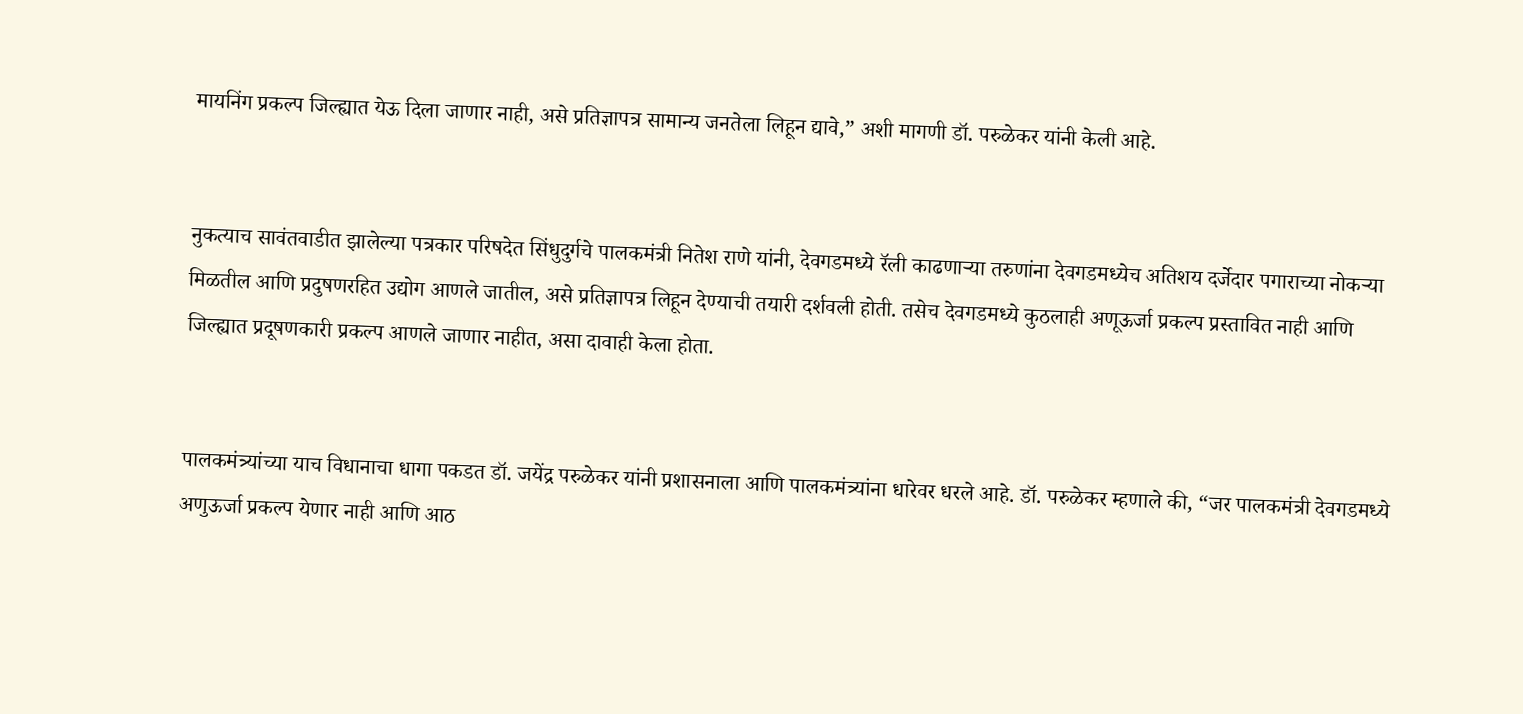मायनिंग प्रकल्प जिल्ह्यात येऊ दिला जाणार नाही, असे प्रतिज्ञापत्र सामान्य जनतेला लिहून द्यावे,” अशी मागणी डॉ. परुळेकर यांनी केली आहे.


नुकत्याच सावंतवाडीत झालेल्या पत्रकार परिषदेत सिंधुदुर्गचे पालकमंत्री नितेश राणे यांनी, देवगडमध्ये रॅली काढणाऱ्या तरुणांना देवगडमध्येच अतिशय दर्जेदार पगाराच्या नोकऱ्या मिळतील आणि प्रदुषणरहित उद्योग आणले जातील, असे प्रतिज्ञापत्र लिहून देण्याची तयारी दर्शवली होती. तसेच देवगडमध्ये कुठलाही अणूऊर्जा प्रकल्प प्रस्तावित नाही आणि जिल्ह्यात प्रदूषणकारी प्रकल्प आणले जाणार नाहीत, असा दावाही केला होता.


पालकमंत्र्यांच्या याच विधानाचा धागा पकडत डॉ. जयेंद्र परुळेकर यांनी प्रशासनाला आणि पालकमंत्र्यांना धारेवर धरले आहे. डॉ. परुळेकर म्हणाले की, “जर पालकमंत्री देवगडमध्ये अणुऊर्जा प्रकल्प येणार नाही आणि आठ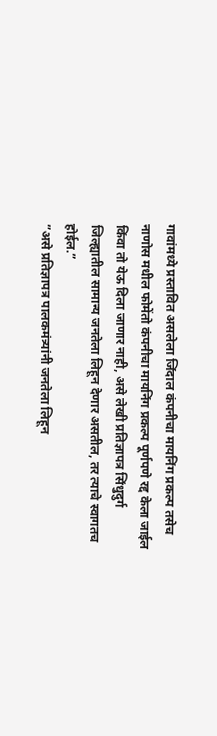गावांमध्ये प्रस्तावित असलेला जिंदाल कंपनीचा मायनिंग प्रकल्प तसेच नाणोस मधील फोमेंतो कंपनीचा मायनिंग प्रकल्प पूर्णपणे रद्द केला जाईल किंवा तो येऊ दिला जाणार नाही, असे लेखी प्रतिज्ञापत्र सिंधुदुर्ग जिल्ह्यातील सामान्य जनतेला लिहून देणार असतील, तर त्याचे स्वागतच होईल.”
”असे प्रतिज्ञापत्र पालकमंत्र्यांनी जनतेला लिहून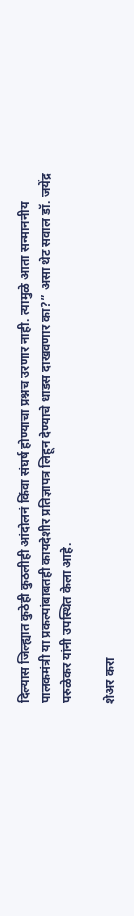दिल्यास जिल्ह्यात कुठेही कुठलीही आंदोलनं किंवा संघर्ष होण्याचा प्रश्नच उरणार नाही. त्यामुळे आता सन्माननीय पालकमंत्री या प्रकल्पांबाबतही कायदेशीर प्रतिज्ञापत्र लिहून देण्याचे धाडस दाखवणार का?” असा थेट सवाल डॉ. जयेंद्र परुळेकर यांनी उपस्थित केला आहे.

शेअर करा